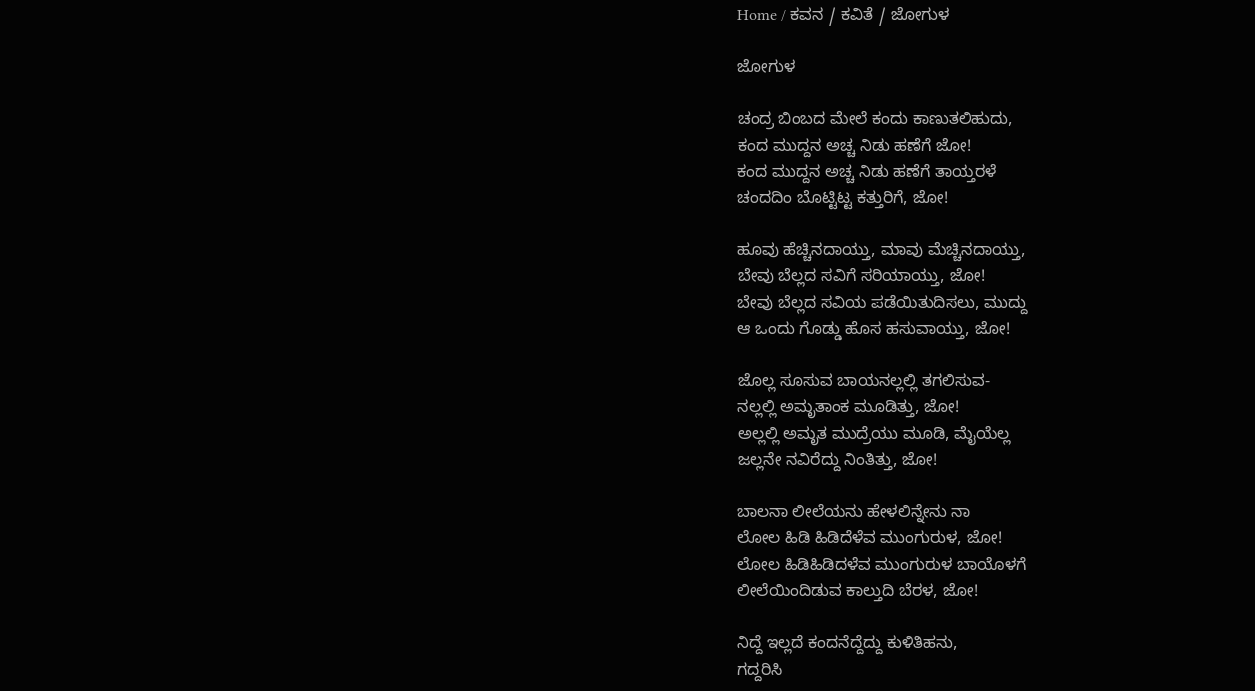Home / ಕವನ / ಕವಿತೆ / ಜೋಗುಳ

ಜೋಗುಳ

ಚಂದ್ರ ಬಿಂಬದ ಮೇಲೆ ಕಂದು ಕಾಣುತಲಿಹುದು,
ಕಂದ ಮುದ್ದನ ಅಚ್ಚ ನಿಡು ಹಣೆಗೆ ಜೋ!
ಕಂದ ಮುದ್ದನ ಅಚ್ಚ ನಿಡು ಹಣೆಗೆ ತಾಯ್ತರಳೆ
ಚಂದದಿಂ ಬೊಟ್ಟಿಟ್ಟ ಕತ್ತುರಿಗೆ, ಜೋ!

ಹೂವು ಹೆಚ್ಚಿನದಾಯ್ತು, ಮಾವು ಮೆಚ್ಚಿನದಾಯ್ತು,
ಬೇವು ಬೆಲ್ಲದ ಸವಿಗೆ ಸರಿಯಾಯ್ತು, ಜೋ!
ಬೇವು ಬೆಲ್ಲದ ಸವಿಯ ಪಡೆಯಿತುದಿಸಲು, ಮುದ್ದು
ಆ ಒಂದು ಗೊಡ್ಡು ಹೊಸ ಹಸುವಾಯ್ತು, ಜೋ!

ಜೊಲ್ಲ ಸೂಸುವ ಬಾಯನಲ್ಲಲ್ಲಿ ತಗಲಿಸುವ-
ನಲ್ಲಲ್ಲಿ ಅಮೃತಾಂಕ ಮೂಡಿತ್ತು, ಜೋ!
ಅಲ್ಲಲ್ಲಿ ಅಮೃತ ಮುದ್ರೆಯು ಮೂಡಿ, ಮೈಯೆಲ್ಲ
ಜಲ್ಲನೇ ನವಿರೆದ್ದು ನಿಂತಿತ್ತು, ಜೋ!

ಬಾಲನಾ ಲೀಲೆಯನು ಹೇಳಲಿನ್ನೇನು ನಾ
ಲೋಲ ಹಿಡಿ ಹಿಡಿದೆಳೆವ ಮುಂಗುರುಳ, ಜೋ!
ಲೋಲ ಹಿಡಿಹಿಡಿದಳೆವ ಮುಂಗುರುಳ ಬಾಯೊಳಗೆ
ಲೀಲೆಯಿಂದಿಡುವ ಕಾಲ್ತುದಿ ಬೆರಳ, ಜೋ!

ನಿದ್ದೆ ಇಲ್ಲದೆ ಕಂದನೆದ್ದೆದ್ದು ಕುಳಿತಿಹನು,
ಗದ್ದರಿಸಿ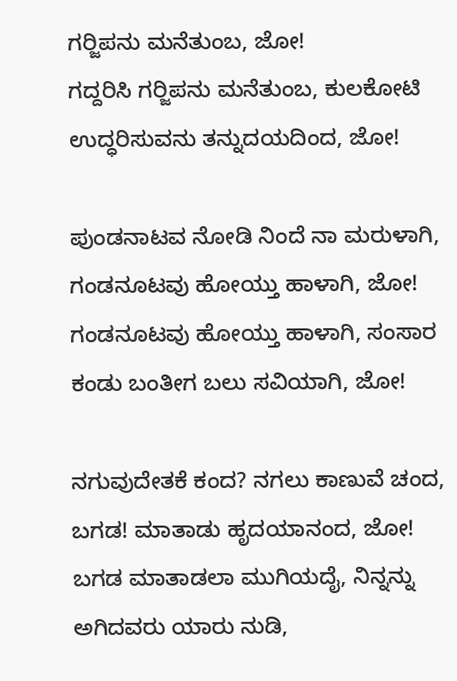ಗರ್‍ಜಿಪನು ಮನೆತುಂಬ, ಜೋ!
ಗದ್ದರಿಸಿ ಗರ್‍ಜಿಪನು ಮನೆತುಂಬ, ಕುಲಕೋಟಿ
ಉದ್ಧರಿಸುವನು ತನ್ನುದಯದಿಂದ, ಜೋ!

ಪುಂಡನಾಟವ ನೋಡಿ ನಿಂದೆ ನಾ ಮರುಳಾಗಿ,
ಗಂಡನೂಟವು ಹೋಯ್ತು ಹಾಳಾಗಿ, ಜೋ!
ಗಂಡನೂಟವು ಹೋಯ್ತು ಹಾಳಾಗಿ, ಸಂಸಾರ
ಕಂಡು ಬಂತೀಗ ಬಲು ಸವಿಯಾಗಿ, ಜೋ!

ನಗುವುದೇತಕೆ ಕಂದ? ನಗಲು ಕಾಣುವೆ ಚಂದ,
ಬಗಡ! ಮಾತಾಡು ಹೃದಯಾನಂದ, ಜೋ!
ಬಗಡ ಮಾತಾಡಲಾ ಮುಗಿಯದೈ, ನಿನ್ನನ್ನು
ಅಗಿದವರು ಯಾರು ನುಡಿ,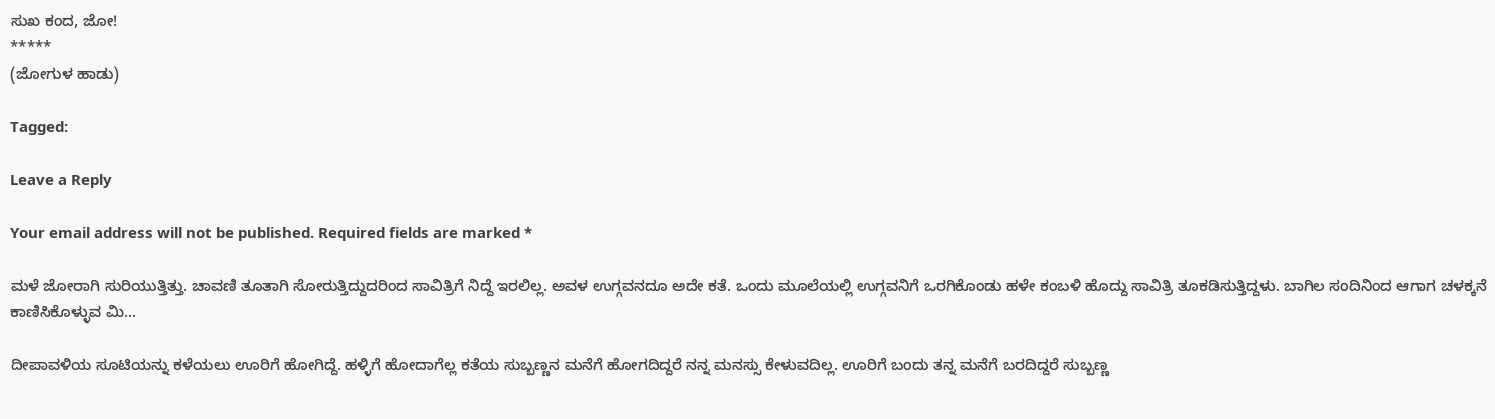ಸುಖ ಕಂದ, ಜೋ!
*****
(ಜೋಗುಳ ಹಾಡು)

Tagged:

Leave a Reply

Your email address will not be published. Required fields are marked *

ಮಳೆ ಜೋರಾಗಿ ಸುರಿಯುತ್ತಿತ್ತು. ಚಾವಣಿ ತೂತಾಗಿ ಸೋರುತ್ತಿದ್ದುದರಿಂದ ಸಾವಿತ್ರಿಗೆ ನಿದ್ದೆ ಇರಲಿಲ್ಲ. ಅವಳ ಉಗ್ಗವನದೂ ಅದೇ ಕತೆ. ಒಂದು ಮೂಲೆಯಲ್ಲಿ ಉಗ್ಗವನಿಗೆ ಒರಗಿಕೊಂಡು ಹಳೇ ಕಂಬಳಿ ಹೊದ್ದು ಸಾವಿತ್ರಿ ತೂಕಡಿಸುತ್ತಿದ್ದಳು. ಬಾಗಿಲ ಸಂದಿನಿಂದ ಆಗಾಗ ಚಳಕ್ಕನೆ ಕಾಣಿಸಿಕೊಳ್ಳುವ ಮಿ...

ದೀಪಾವಳಿಯ ಸೂಟಿಯನ್ನು ಕಳೆಯಲು ಊರಿಗೆ ಹೋಗಿದ್ದೆ. ಹಳ್ಳಿಗೆ ಹೋದಾಗೆಲ್ಲ ಕತೆಯ ಸುಬ್ಬಣ್ಣನ ಮನೆಗೆ ಹೋಗದಿದ್ದರೆ ನನ್ನ ಮನಸ್ಸು ಕೇಳುವದಿಲ್ಲ. ಊರಿಗೆ ಬಂದು ತನ್ನ ಮನೆಗೆ ಬರದಿದ್ದರೆ ಸುಬ್ಬಣ್ಣ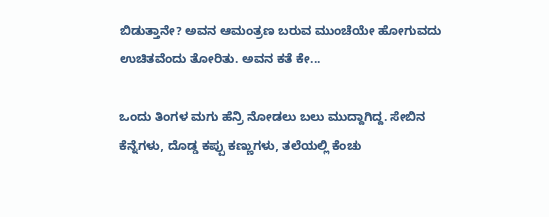ಬಿಡುತ್ತಾನೇ? ಅವನ ಆಮಂತ್ರಣ ಬರುವ ಮುಂಚೆಯೇ ಹೋಗುವದು ಉಚಿತವೆಂದು ತೋರಿತು. ಅವನ ಕತೆ ಕೇ...

ಒಂದು ತಿಂಗಳ ಮಗು ಹೆನ್ರಿ ನೋಡಲು ಬಲು ಮುದ್ದಾಗಿದ್ದ. ಸೇಬಿನ ಕೆನ್ನೆಗಳು, ದೊಡ್ಡ ಕಪ್ಪು ಕಣ್ಣುಗಳು, ತಲೆಯಲ್ಲಿ ಕೆಂಚು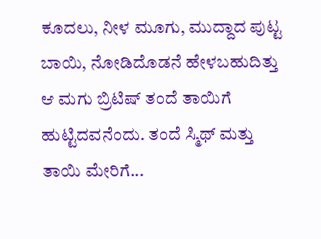ಕೂದಲು, ನೀಳ ಮೂಗು, ಮುದ್ದಾದ ಪುಟ್ಟ ಬಾಯಿ, ನೋಡಿದೊಡನೆ ಹೇಳಬಹುದಿತ್ತು ಆ ಮಗು ಬ್ರಿಟಿಷ್ ತಂದೆ ತಾಯಿಗೆ ಹುಟ್ಟಿದವನೆಂದು. ತಂದೆ ಸ್ಮಿಥ್ ಮತ್ತು ತಾಯಿ ಮೇರಿಗೆ...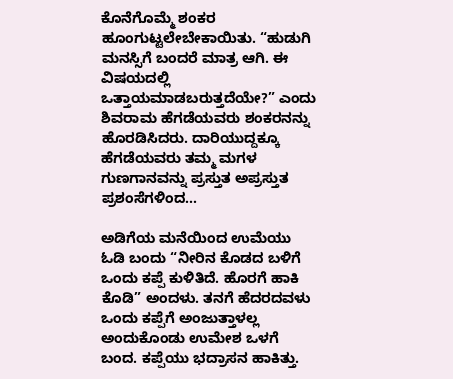ಕೊನೆಗೊಮ್ಮೆ ಶಂಕರ ಹೂಂಗುಟ್ಟಲೇಬೇಕಾಯಿತು. “ಹುಡುಗಿ ಮನಸ್ಸಿಗೆ ಬಂದರೆ ಮಾತ್ರ ಆಗಿ. ಈ ವಿಷಯದಲ್ಲಿ ಒತ್ತಾಯಮಾಡಬರುತ್ತದೆಯೇ?” ಎಂದು ಶಿವರಾಮ ಹೆಗಡೆಯವರು ಶಂಕರನನ್ನು ಹೊರಡಿಸಿದರು. ದಾರಿಯುದ್ದಕ್ಕೂ ಹೆಗಡೆಯವರು ತಮ್ಮ ಮಗಳ ಗುಣಗಾನವನ್ನು ಪ್ರಸ್ತುತ ಅಪ್ರಸ್ತುತ ಪ್ರಶಂಸೆಗಳಿಂದ...

ಅಡಿಗೆಯ ಮನೆಯಿಂದ ಉಮೆಯು ಓಡಿ ಬಂದು “ನೀರಿನ ಕೊಡದ ಬಳಿಗೆ ಒಂದು ಕಪ್ಪೆ ಕುಳಿತಿದೆ. ಹೊರಗೆ ಹಾಕಿ ಕೊಡಿ” ಅಂದಳು. ತನಗೆ ಹೆದರದವಳು ಒಂದು ಕಪ್ಪೆಗೆ ಅಂಜುತ್ತಾಳಲ್ಲ ಅಂದುಕೊಂಡು ಉಮೇಶ ಒಳಗೆ ಬಂದ. ಕಪ್ಪೆಯು ಭದ್ರಾಸನ ಹಾಕಿತ್ತು.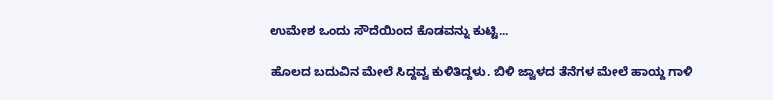ಉಮೇಶ ಒಂದು ಸೌದೆಯಿಂದ ಕೊಡವನ್ನು ಕುಟ್ಟಿ...

ಹೊಲದ ಬದುವಿನ ಮೇಲೆ ಸಿದ್ದವ್ವ ಕುಳಿತಿದ್ದಳು. ಬಿಳಿ ಜ್ವಾಳದ ತೆನೆಗಳ ಮೇಲೆ ಹಾಯ್ದ ಗಾಳಿ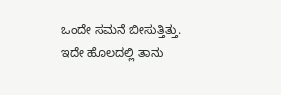ಒಂದೇ ಸಮನೆ ಬೀಸುತ್ತಿತ್ತು. ಇದೇ ಹೊಲದಲ್ಲಿ ತಾನು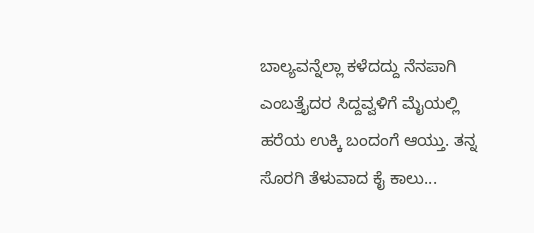ಬಾಲ್ಯವನ್ನೆಲ್ಲಾ ಕಳೆದದ್ದು ನೆನಪಾಗಿ ಎಂಬತ್ತೈದರ ಸಿದ್ದವ್ವಳಿಗೆ ಮೈಯಲ್ಲಿ ಹರೆಯ ಉಕ್ಕಿ ಬಂದಂಗೆ ಆಯ್ತು. ತನ್ನ ಸೊರಗಿ ತೆಳುವಾದ ಕೈ ಕಾಲು...